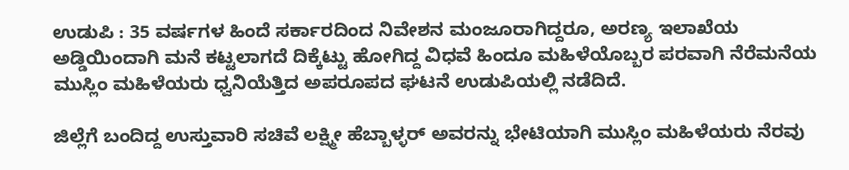ಉಡುಪಿ : 35 ವರ್ಷಗಳ ಹಿಂದೆ ಸರ್ಕಾರದಿಂದ ನಿವೇಶನ ಮಂಜೂರಾಗಿದ್ದರೂ, ಅರಣ್ಯ ಇಲಾಖೆಯ ಅಡ್ಡಿಯಿಂದಾಗಿ ಮನೆ ಕಟ್ಟಲಾಗದೆ ದಿಕ್ಕೆಟ್ಟು ಹೋಗಿದ್ದ ವಿಧವೆ ಹಿಂದೂ ಮಹಿಳೆಯೊಬ್ಬರ ಪರವಾಗಿ ನೆರೆಮನೆಯ ಮುಸ್ಲಿಂ ಮಹಿಳೆಯರು ಧ್ವನಿಯೆತ್ತಿದ ಅಪರೂಪದ ಘಟನೆ ಉಡುಪಿಯಲ್ಲಿ ನಡೆದಿದೆ.

ಜಿಲ್ಲೆಗೆ ಬಂದಿದ್ದ ಉಸ್ತುವಾರಿ ಸಚಿವೆ ಲಕ್ಷ್ಮೀ ಹೆಬ್ಬಾಳ್ಳರ್ ಅವರನ್ನು ಭೇಟಿಯಾಗಿ ಮುಸ್ಲಿಂ ಮಹಿಳೆಯರು ನೆರವು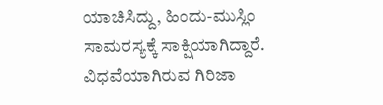ಯಾಚಿಸಿದ್ದು, ಹಿಂದು-ಮುಸ್ಲಿಂ ಸಾಮರಸ್ಯಕ್ಕೆ ಸಾಕ್ಷಿಯಾಗಿದ್ದಾರೆ.
ವಿಧವೆಯಾಗಿರುವ ಗಿರಿಜಾ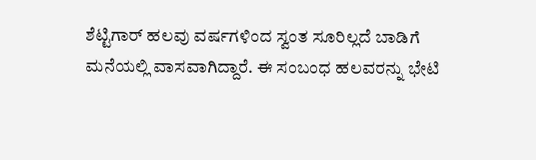ಶೆಟ್ಟಿಗಾರ್ ಹಲವು ವರ್ಷಗಳಿಂದ ಸ್ವಂತ ಸೂರಿಲ್ಲದೆ ಬಾಡಿಗೆ ಮನೆಯಲ್ಲಿ ವಾಸವಾಗಿದ್ದಾರೆ. ಈ ಸಂಬಂಧ ಹಲವರನ್ನು ಭೇಟಿ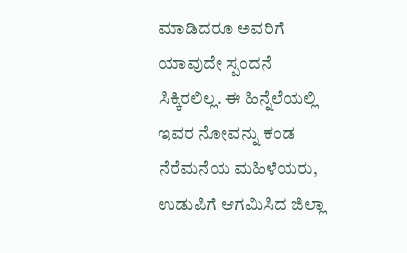ಮಾಡಿದರೂ ಅವರಿಗೆ ಯಾವುದೇ ಸ್ಪಂದನೆ ಸಿಕ್ಕಿರಲಿಲ್ಲ. ಈ ಹಿನ್ನೆಲೆಯಲ್ಲಿ ಇವರ ನೋವನ್ನು ಕಂಡ ನೆರೆಮನೆಯ ಮಹಿಳೆಯರು, ಉಡುಪಿಗೆ ಆಗಮಿಸಿದ ಜಿಲ್ಲಾ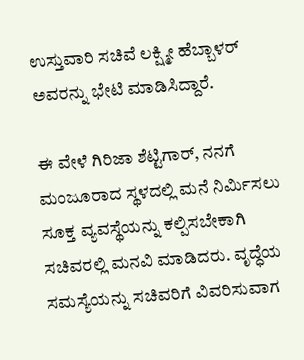ಉಸ್ತುವಾರಿ ಸಚಿವೆ ಲಕ್ಷ್ಮೀ ಹೆಬ್ಬಾಳರ್ ಅವರನ್ನು ಭೇಟಿ ಮಾಡಿಸಿದ್ದಾರೆ.

ಈ ವೇಳೆ ಗಿರಿಜಾ ಶೆಟ್ಟಿಗಾರ್, ನನಗೆ ಮಂಜೂರಾದ ಸ್ಥಳದಲ್ಲಿ ಮನೆ ನಿರ್ಮಿಸಲು ಸೂಕ್ತ ವ್ಯವಸ್ಥೆಯನ್ನು ಕಲ್ಪಿಸಬೇಕಾಗಿ ಸಚಿವರಲ್ಲಿ ಮನವಿ ಮಾಡಿದರು. ವೃದ್ಧೆಯ ಸಮಸ್ಯೆಯನ್ನು ಸಚಿವರಿಗೆ ವಿವರಿಸುವಾಗ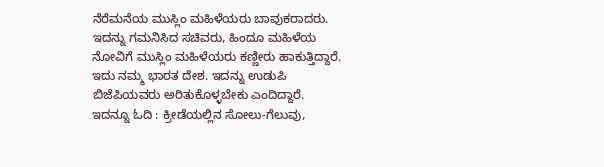ನೆರೆಮನೆಯ ಮುಸ್ಲಿಂ ಮಹಿಳೆಯರು ಬಾವುಕರಾದರು. ಇದನ್ನು ಗಮನಿಸಿದ ಸಚಿವರು, ಹಿಂದೂ ಮಹಿಳೆಯ ನೋವಿಗೆ ಮುಸ್ಲಿಂ ಮಹಿಳೆಯರು ಕಣ್ಣೀರು ಹಾಕುತ್ತಿದ್ದಾರೆ. ಇದು ನಮ್ಮ ಭಾರತ ದೇಶ. ಇದನ್ನು ಉಡುಪಿ ಬಿಜೆಪಿಯವರು ಅರಿತುಕೊಳ್ಳಬೇಕು ಎಂದಿದ್ದಾರೆ.
ಇದನ್ನೂ ಓದಿ : ಕ್ರೀಡೆಯಲ್ಲಿನ ಸೋಲು-ಗೆಲುವು,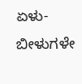ಏಳು-ಬೀಳುಗಳೇ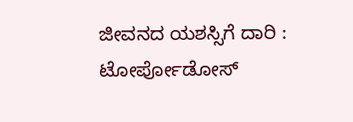ಜೀವನದ ಯಶಸ್ಸಿಗೆ ದಾರಿ : ಟೋರ್ಪೋಡೋಸ್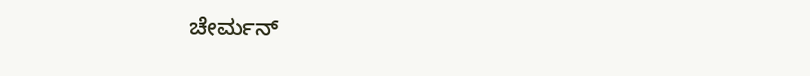ಚೇರ್ಮನ್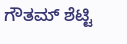ಗೌತಮ್ ಶೆಟ್ಟಿ